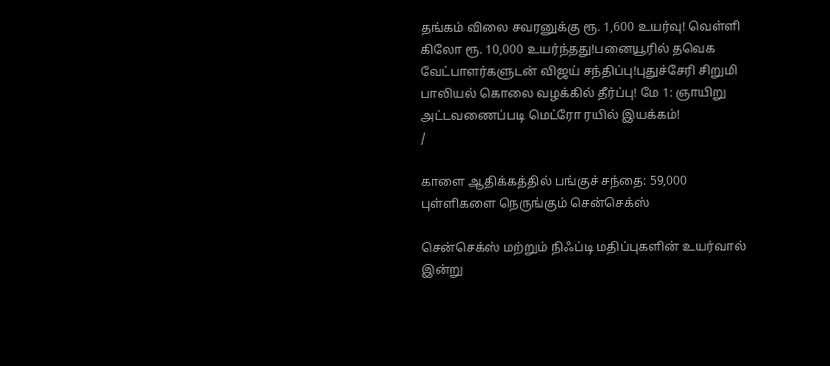தங்கம் விலை சவரனுக்கு ரூ. 1,600 உயர்வு! வெள்ளி கிலோ ரூ. 10,000 உயர்ந்தது!பனையூரில் தவெக வேட்பாளர்களுடன் விஜய் சந்திப்பு!புதுச்சேரி சிறுமி பாலியல் கொலை வழக்கில் தீர்ப்பு! மே 1: ஞாயிறு அட்டவணைப்படி மெட்ரோ ரயில் இயக்கம்!
/

காளை ஆதிக்கத்தில் பங்குச் சந்தை: 59,000 புள்ளிகளை நெருங்கும் சென்செக்ஸ்

சென்செக்ஸ் மற்றும் நிஃப்டி மதிப்புகளின் உயர்வால் இன்று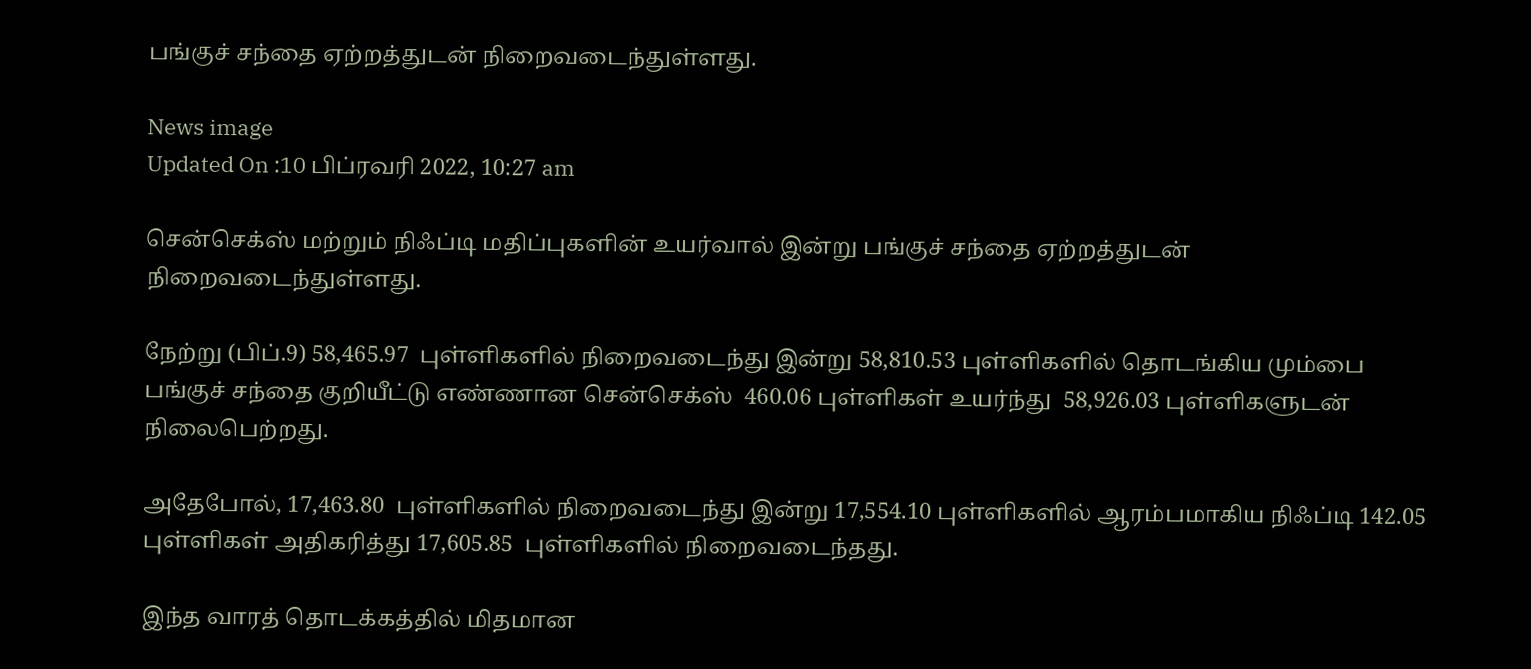பங்குச் சந்தை ஏற்றத்துடன் நிறைவடைந்துள்ளது.

News image
Updated On :10 பிப்ரவரி 2022, 10:27 am

சென்செக்ஸ் மற்றும் நிஃப்டி மதிப்புகளின் உயர்வால் இன்று பங்குச் சந்தை ஏற்றத்துடன் நிறைவடைந்துள்ளது.

நேற்று (பிப்.9) 58,465.97  புள்ளிகளில் நிறைவடைந்து இன்று 58,810.53 புள்ளிகளில் தொடங்கிய மும்பை பங்குச் சந்தை குறியீட்டு எண்ணான சென்செக்ஸ்  460.06 புள்ளிகள் உயர்ந்து  58,926.03 புள்ளிகளுடன் நிலைபெற்றது.

அதேபோல், 17,463.80  புள்ளிகளில் நிறைவடைந்து இன்று 17,554.10 புள்ளிகளில் ஆரம்பமாகிய நிஃப்டி 142.05 புள்ளிகள் அதிகரித்து 17,605.85  புள்ளிகளில் நிறைவடைந்தது.

இந்த வாரத் தொடக்கத்தில் மிதமான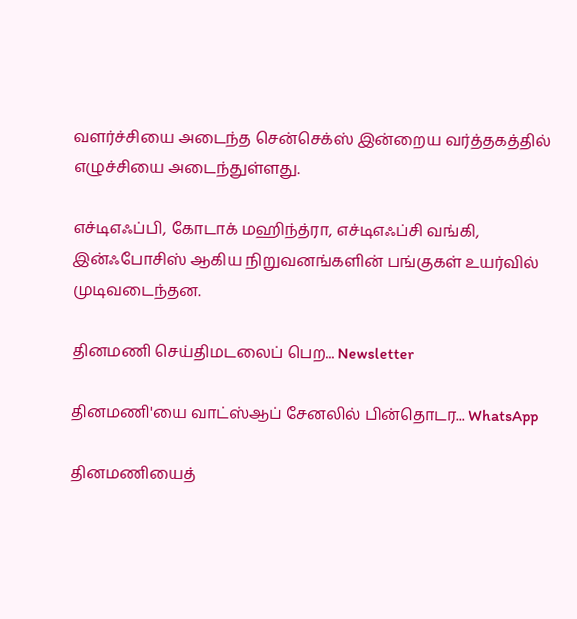வளர்ச்சியை அடைந்த சென்செக்ஸ் இன்றைய வர்த்தகத்தில்  எழுச்சியை அடைந்துள்ளது.

எச்டிஎஃப்பி, கோடாக் மஹிந்த்ரா, எச்டிஎஃப்சி வங்கி, இன்ஃபோசிஸ் ஆகிய நிறுவனங்களின் பங்குகள் உயர்வில் முடிவடைந்தன.

தினமணி செய்திமடலைப் பெற... Newsletter

தினமணி'யை வாட்ஸ்ஆப் சேனலில் பின்தொடர... WhatsApp

தினமணியைத்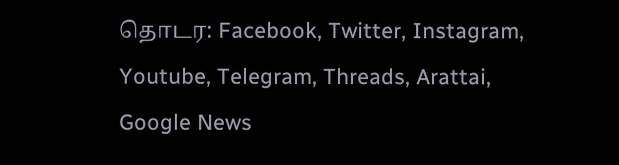தொடர: Facebook, Twitter, Instagram, Youtube, Telegram, Threads, Arattai, Google News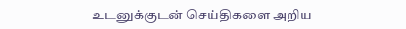உடனுக்குடன் செய்திகளை அறிய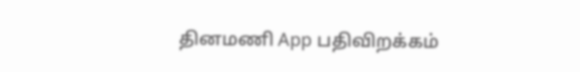தினமணி App பதிவிறக்கம்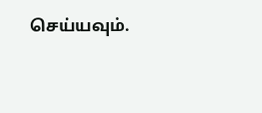செய்யவும்.